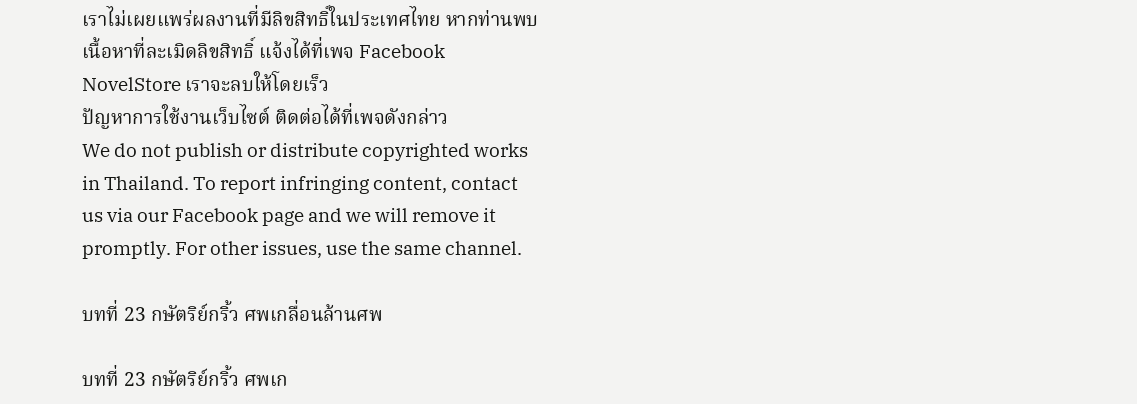เราไม่เผยแพร่ผลงานที่มีลิขสิทธิ์ในประเทศไทย หากท่านพบเนื้อหาที่ละเมิดลิขสิทธิ์ แจ้งได้ที่เพจ Facebook NovelStore เราจะลบให้โดยเร็ว
ปัญหาการใช้งานเว็บไซต์ ติดต่อได้ที่เพจดังกล่าว
We do not publish or distribute copyrighted works in Thailand. To report infringing content, contact us via our Facebook page and we will remove it promptly. For other issues, use the same channel.

บทที่ 23 กษัตริย์กริ้ว ศพเกลื่อนล้านศพ

บทที่ 23 กษัตริย์กริ้ว ศพเก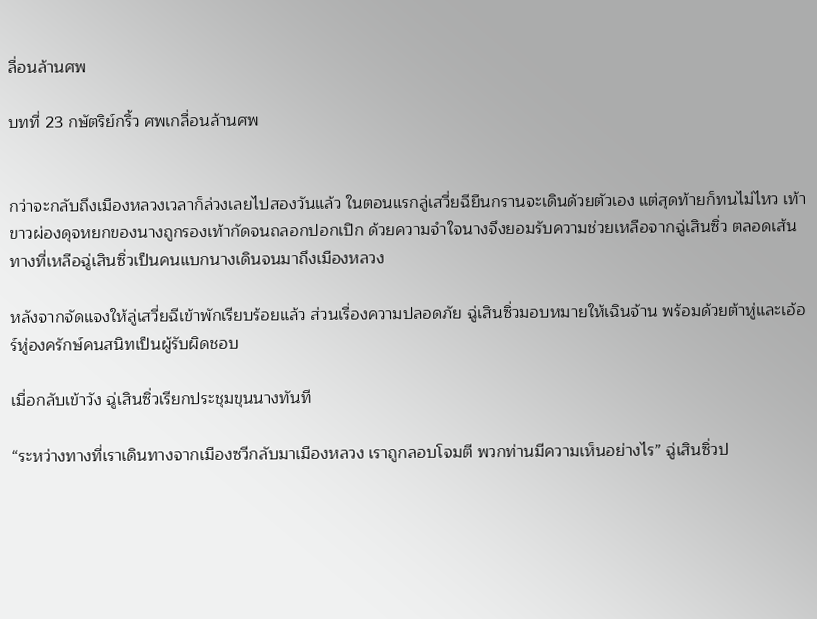ลื่อนล้านศพ

บทที่ 23 กษัตริย์กริ้ว ศพเกลื่อนล้านศพ


กว่าจะกลับถึงเมืองหลวงเวลาก็ล่วงเลยไปสองวันแล้ว ในตอนแรกลู่เสวี่ยฉียืนกรานจะเดินด้วยตัวเอง แต่สุดท้ายก็ทนไม่ไหว เท้าขาวผ่องดุจหยกของนางถูกรองเท้ากัดจนถลอกปอกเปิก ด้วยความจำใจนางจึงยอมรับความช่วยเหลือจากฉู่เสินซิ่ว ตลอดเส้นทางที่เหลือฉู่เสินซิ่วเป็นคนแบกนางเดินจนมาถึงเมืองหลวง

หลังจากจัดแจงให้ลู่เสวี่ยฉีเข้าพักเรียบร้อยแล้ว ส่วนเรื่องความปลอดภัย ฉู่เสินซิ่วมอบหมายให้เฉินจ้าน พร้อมด้วยต้าหู่และเอ้อร์หู่องครักษ์คนสนิทเป็นผู้รับผิดชอบ

เมื่อกลับเข้าวัง ฉู่เสินซิ่วเรียกประชุมขุนนางทันที

“ระหว่างทางที่เราเดินทางจากเมืองซวีกลับมาเมืองหลวง เราถูกลอบโจมตี พวกท่านมีความเห็นอย่างไร” ฉู่เสินซิ่วป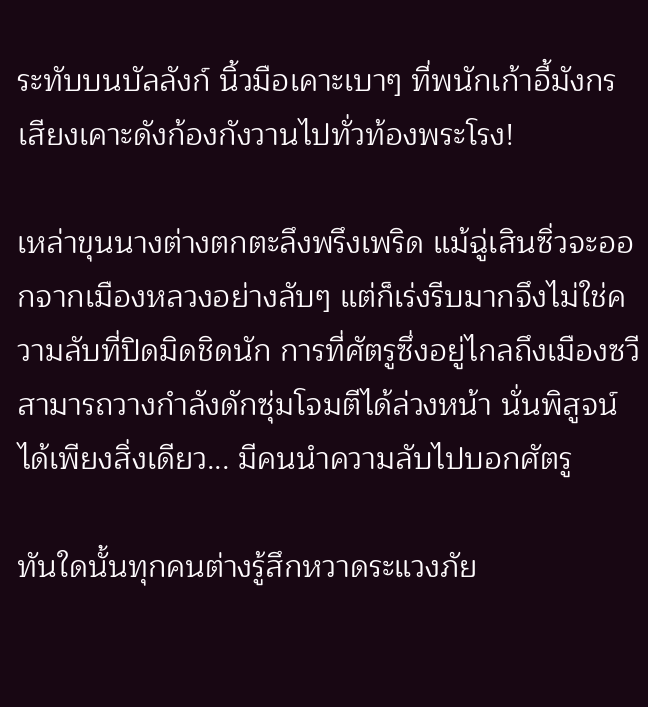ระทับบนบัลลังก์ นิ้วมือเคาะเบาๆ ที่พนักเก้าอี้มังกร เสียงเคาะดังก้องกังวานไปทั่วท้องพระโรง!

เหล่าขุนนางต่างตกตะลึงพรึงเพริด แม้ฉู่เสินซิ่วจะออกจากเมืองหลวงอย่างลับๆ แต่ก็เร่งรีบมากจึงไม่ใช่ความลับที่ปิดมิดชิดนัก การที่ศัตรูซึ่งอยู่ไกลถึงเมืองซวีสามารถวางกำลังดักซุ่มโจมตีได้ล่วงหน้า นั่นพิสูจน์ได้เพียงสิ่งเดียว... มีคนนำความลับไปบอกศัตรู

ทันใดนั้นทุกคนต่างรู้สึกหวาดระแวงภัย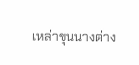เหล่าขุนนางต่าง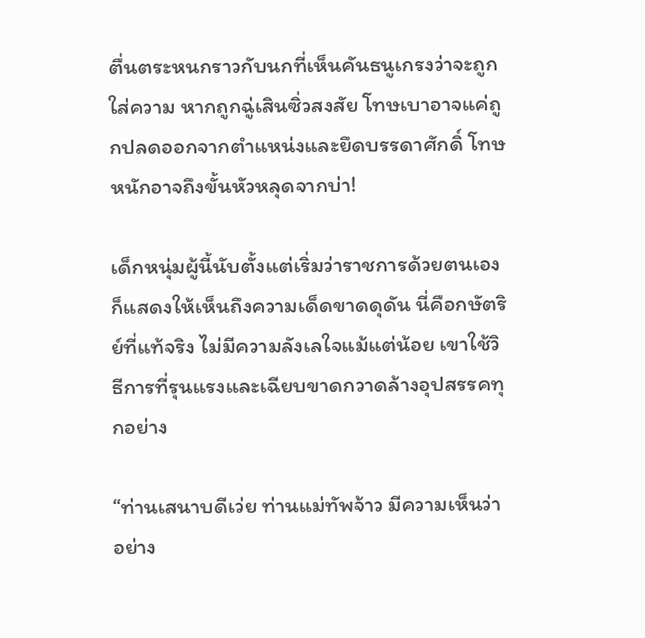ตื่นตระหนกราวกับนกที่เห็นคันธนูเกรงว่าจะถูกใส่ความ หากถูกฉู่เสินซิ่วสงสัย โทษเบาอาจแค่ถูกปลดออกจากตำแหน่งและยึดบรรดาศักดิ์ โทษหนักอาจถึงขั้นหัวหลุดจากบ่า!

เด็กหนุ่มผู้นี้นับตั้งแต่เริ่มว่าราชการด้วยตนเองก็แสดงให้เห็นถึงความเด็ดขาดดุดัน นี่คือกษัตริย์ที่แท้จริง ไม่มีความลังเลใจแม้แต่น้อย เขาใช้วิธีการที่รุนแรงและเฉียบขาดกวาดล้างอุปสรรคทุกอย่าง

“ท่านเสนาบดีเว่ย ท่านแม่ทัพจ้าว มีความเห็นว่าอย่าง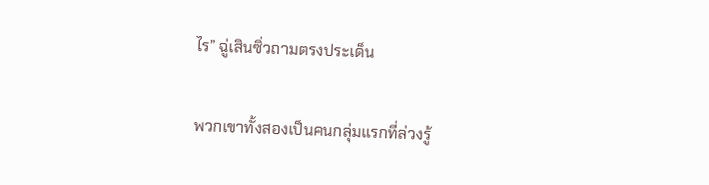ไร” ฉู่เสินซิ่วถามตรงประเด็น

พวกเขาทั้งสองเป็นคนกลุ่มแรกที่ล่วงรู้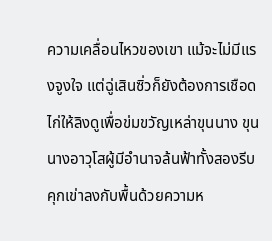ความเคลื่อนไหวของเขา แม้จะไม่มีแรงจูงใจ แต่ฉู่เสินซิ่วก็ยังต้องการเชือดไก่ให้ลิงดูเพื่อข่มขวัญเหล่าขุนนาง ขุนนางอาวุโสผู้มีอำนาจล้นฟ้าทั้งสองรีบคุกเข่าลงกับพื้นด้วยความห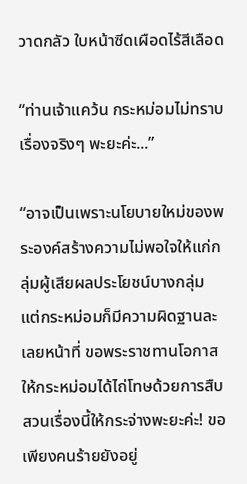วาดกลัว ใบหน้าซีดเผือดไร้สีเลือด

“ท่านเจ้าแคว้น กระหม่อมไม่ทราบเรื่องจริงๆ พะยะค่ะ...”

“อาจเป็นเพราะนโยบายใหม่ของพระองค์สร้างความไม่พอใจให้แก่กลุ่มผู้เสียผลประโยชน์บางกลุ่ม แต่กระหม่อมก็มีความผิดฐานละเลยหน้าที่ ขอพระราชทานโอกาสให้กระหม่อมได้ไถ่โทษด้วยการสืบสวนเรื่องนี้ให้กระจ่างพะยะค่ะ! ขอเพียงคนร้ายยังอยู่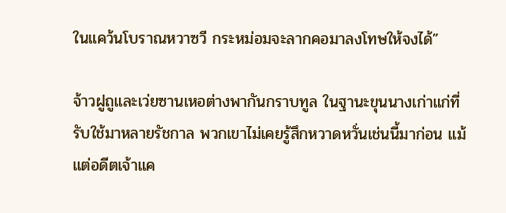ในแคว้นโบราณหวาซวี กระหม่อมจะลากคอมาลงโทษให้จงได้”

จ้าวฝูถูและเว่ยซานเหอต่างพากันกราบทูล ในฐานะขุนนางเก่าแก่ที่รับใช้มาหลายรัชกาล พวกเขาไม่เคยรู้สึกหวาดหวั่นเช่นนี้มาก่อน แม้แต่อดีตเจ้าแค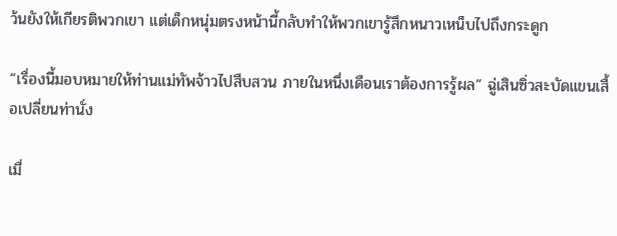ว้นยังให้เกียรติพวกเขา แต่เด็กหนุ่มตรงหน้านี้กลับทำให้พวกเขารู้สึกหนาวเหน็บไปถึงกระดูก

“เรื่องนี้มอบหมายให้ท่านแม่ทัพจ้าวไปสืบสวน ภายในหนึ่งเดือนเราต้องการรู้ผล” ฉู่เสินซิ่วสะบัดแขนเสื้อเปลี่ยนท่านั่ง

เมื่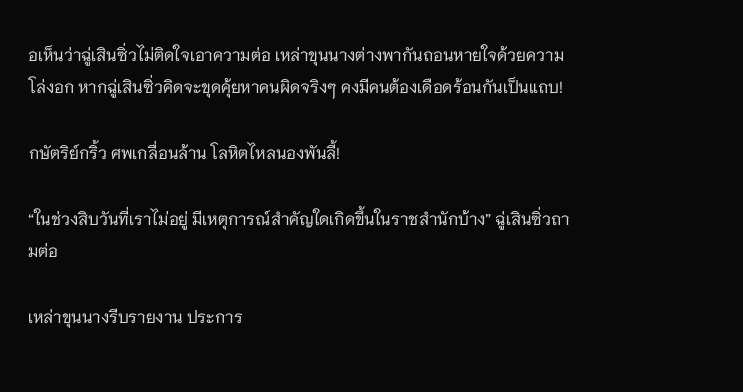อเห็นว่าฉู่เสินซิ่วไม่ติดใจเอาความต่อ เหล่าขุนนางต่างพากันถอนหายใจด้วยความโล่งอก หากฉู่เสินซิ่วคิดจะขุดคุ้ยหาคนผิดจริงๆ คงมีคนต้องเดือดร้อนกันเป็นแถบ!

กษัตริย์กริ้ว ศพเกลื่อนล้าน โลหิตไหลนองพันลี้!

“ในช่วงสิบวันที่เราไม่อยู่ มีเหตุการณ์สำคัญใดเกิดขึ้นในราชสำนักบ้าง” ฉู่เสินซิ่วถามต่อ

เหล่าขุนนางรีบรายงาน ประการ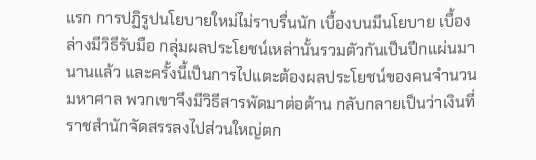แรก การปฏิรูปนโยบายใหม่ไม่ราบรื่นนัก เบื้องบนมีนโยบาย เบื้องล่างมีวิธีรับมือ กลุ่มผลประโยชน์เหล่านั้นรวมตัวกันเป็นปึกแผ่นมานานแล้ว และครั้งนี้เป็นการไปแตะต้องผลประโยชน์ของคนจำนวนมหาศาล พวกเขาจึงมีวิธีสารพัดมาต่อต้าน กลับกลายเป็นว่าเงินที่ราชสำนักจัดสรรลงไปส่วนใหญ่ตก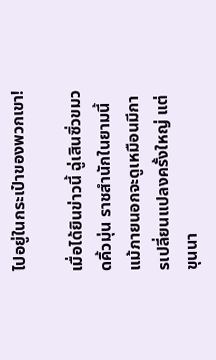ไปอยู่ในกระเป๋าของพวกเขา!

เมื่อได้ยินข่าวนี้ ฉู่เสินซิ่วขมวดคิ้วมุ่น ราชสำนักในยามนี้แม้ภายนอกจะดูเหมือนมีการเปลี่ยนแปลงครั้งใหญ่ แต่ขุนนา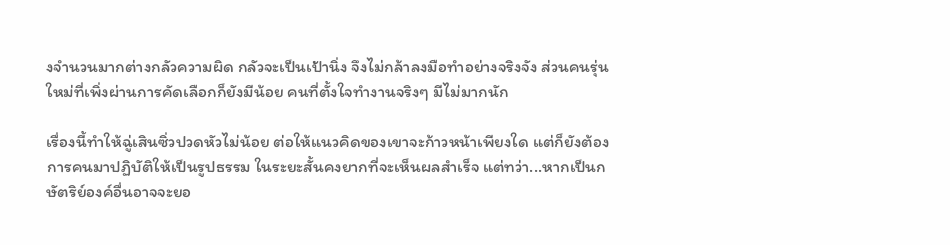งจำนวนมากต่างกลัวความผิด กลัวจะเป็นเป้านิ่ง จึงไม่กล้าลงมือทำอย่างจริงจัง ส่วนคนรุ่นใหม่ที่เพิ่งผ่านการคัดเลือกก็ยังมีน้อย คนที่ตั้งใจทำงานจริงๆ มีไม่มากนัก

เรื่องนี้ทำให้ฉู่เสินซิ่วปวดหัวไม่น้อย ต่อให้แนวคิดของเขาจะก้าวหน้าเพียงใด แต่ก็ยังต้องการคนมาปฏิบัติให้เป็นรูปธรรม ในระยะสั้นคงยากที่จะเห็นผลสำเร็จ แต่ทว่า...หากเป็นกษัตริย์องค์อื่นอาจจะยอ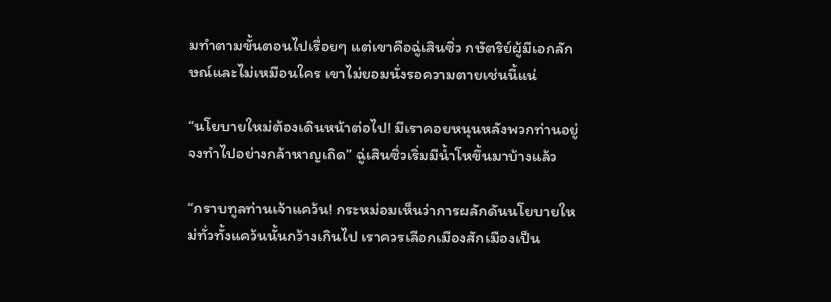มทำตามขั้นตอนไปเรื่อยๆ แต่เขาคือฉู่เสินซิ่ว กษัตริย์ผู้มีเอกลักษณ์และไม่เหมือนใคร เขาไม่ยอมนั่งรอความตายเช่นนี้แน่

“นโยบายใหม่ต้องเดินหน้าต่อไป! มีเราคอยหนุนหลังพวกท่านอยู่ จงทำไปอย่างกล้าหาญเถิด” ฉู่เสินซิ่วเริ่มมีน้ำโหขึ้นมาบ้างแล้ว

“กราบทูลท่านเจ้าแคว้น! กระหม่อมเห็นว่าการผลักดันนโยบายใหม่ทั่วทั้งแคว้นนั้นกว้างเกินไป เราควรเลือกเมืองสักเมืองเป็น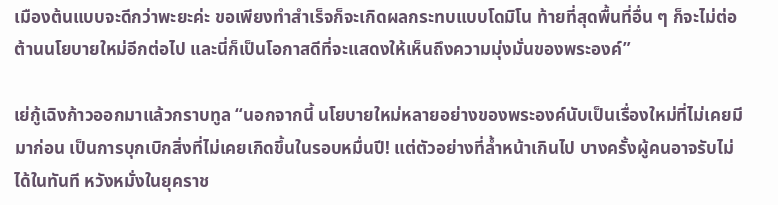เมืองต้นแบบจะดีกว่าพะยะค่ะ ขอเพียงทำสำเร็จก็จะเกิดผลกระทบแบบโดมิโน ท้ายที่สุดพื้นที่อื่น ๆ ก็จะไม่ต่อต้านนโยบายใหม่อีกต่อไป และนี่ก็เป็นโอกาสดีที่จะแสดงให้เห็นถึงความมุ่งมั่นของพระองค์”

เย่กู้เฉิงก้าวออกมาแล้วกราบทูล “นอกจากนี้ นโยบายใหม่หลายอย่างของพระองค์นับเป็นเรื่องใหม่ที่ไม่เคยมีมาก่อน เป็นการบุกเบิกสิ่งที่ไม่เคยเกิดขึ้นในรอบหมื่นปี! แต่ตัวอย่างที่ล้ำหน้าเกินไป บางครั้งผู้คนอาจรับไม่ได้ในทันที หวังหมั่งในยุคราช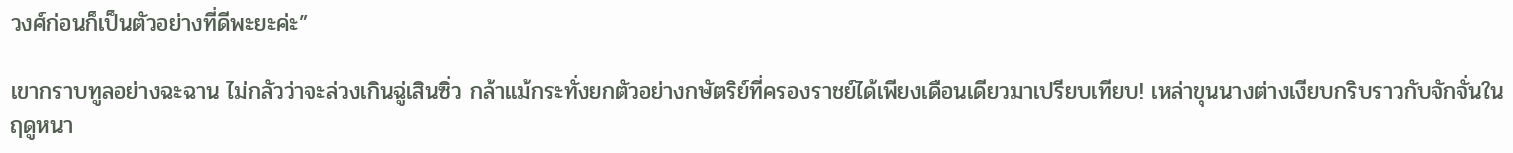วงศ์ก่อนก็เป็นตัวอย่างที่ดีพะยะค่ะ”

เขากราบทูลอย่างฉะฉาน ไม่กลัวว่าจะล่วงเกินฉู่เสินซิ่ว กล้าแม้กระทั่งยกตัวอย่างกษัตริย์ที่ครองราชย์ได้เพียงเดือนเดียวมาเปรียบเทียบ! เหล่าขุนนางต่างเงียบกริบราวกับจักจั่นในฤดูหนา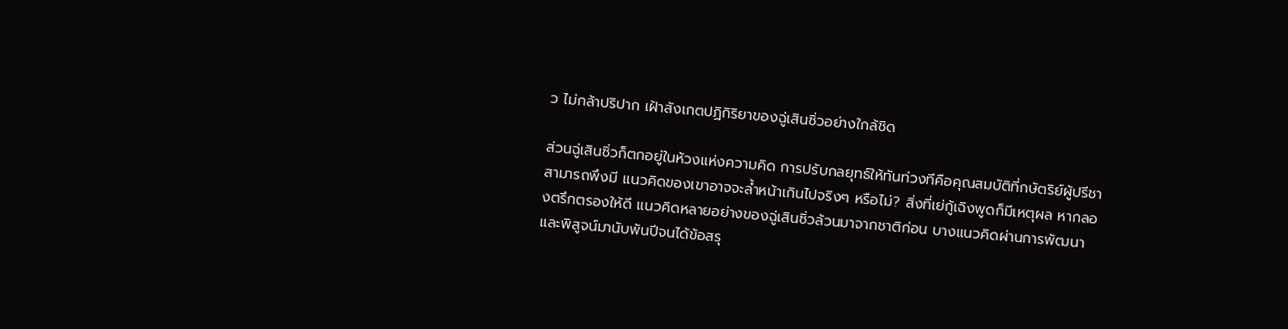ว ไม่กล้าปริปาก เฝ้าสังเกตปฏิกิริยาของฉู่เสินซิ่วอย่างใกล้ชิด

ส่วนฉู่เสินซิ่วก็ตกอยู่ในห้วงแห่งความคิด การปรับกลยุทธ์ให้ทันท่วงทีคือคุณสมบัติที่กษัตริย์ผู้ปรีชาสามารถพึงมี แนวคิดของเขาอาจจะล้ำหน้าเกินไปจริงๆ หรือไม่? สิ่งที่เย่กู้เฉิงพูดก็มีเหตุผล หากลองตรึกตรองให้ดี แนวคิดหลายอย่างของฉู่เสินซิ่วล้วนมาจากชาติก่อน บางแนวคิดผ่านการพัฒนาและพิสูจน์มานับพันปีจนได้ข้อสรุ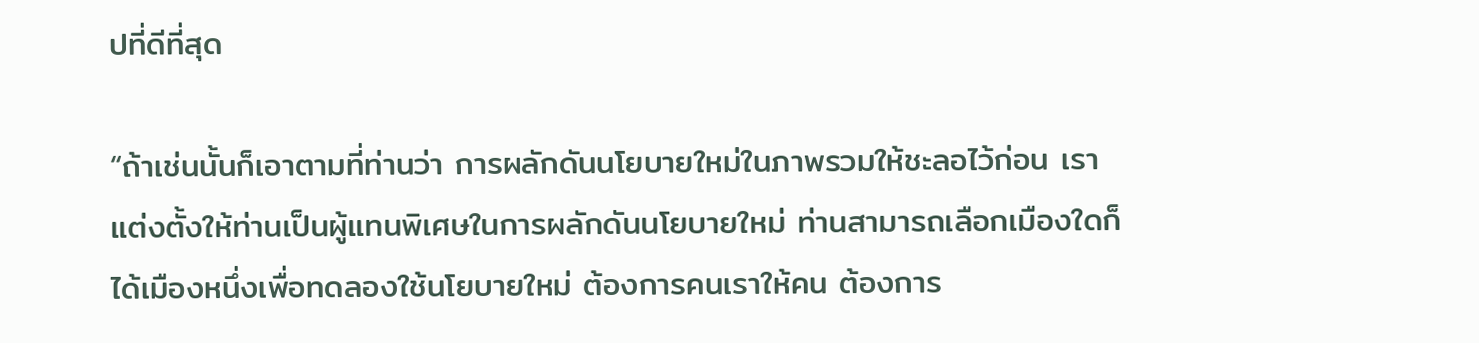ปที่ดีที่สุด

“ถ้าเช่นนั้นก็เอาตามที่ท่านว่า การผลักดันนโยบายใหม่ในภาพรวมให้ชะลอไว้ก่อน เราแต่งตั้งให้ท่านเป็นผู้แทนพิเศษในการผลักดันนโยบายใหม่ ท่านสามารถเลือกเมืองใดก็ได้เมืองหนึ่งเพื่อทดลองใช้นโยบายใหม่ ต้องการคนเราให้คน ต้องการ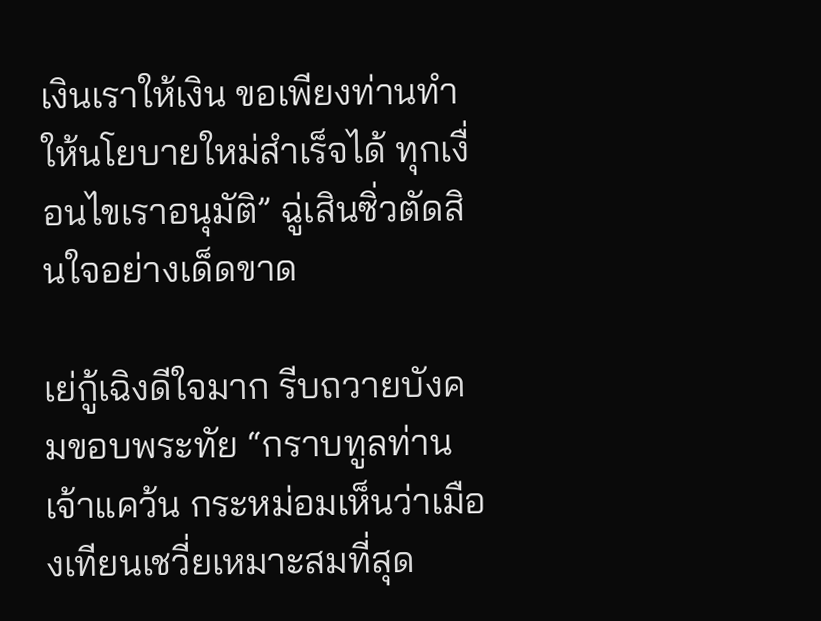เงินเราให้เงิน ขอเพียงท่านทำให้นโยบายใหม่สำเร็จได้ ทุกเงื่อนไขเราอนุมัติ” ฉู่เสินซิ่วตัดสินใจอย่างเด็ดขาด

เย่กู้เฉิงดีใจมาก รีบถวายบังคมขอบพระทัย “กราบทูลท่านเจ้าแคว้น กระหม่อมเห็นว่าเมืองเทียนเชวี่ยเหมาะสมที่สุด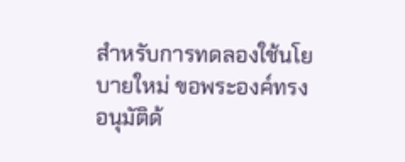สำหรับการทดลองใช้นโยบายใหม่ ขอพระองค์ทรงอนุมัติด้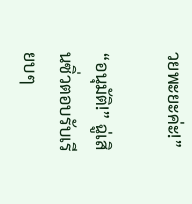วยพะยะค่ะ!”

“อนุมัติ!” ฉู่เสินซิ่วตอบรับเรียบๆ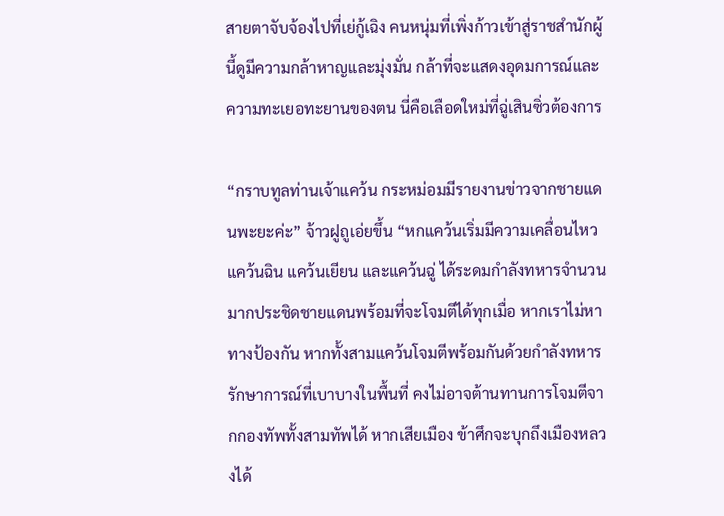สายตาจับจ้องไปที่เย่กู้เฉิง คนหนุ่มที่เพิ่งก้าวเข้าสู่ราชสำนักผู้นี้ดูมีความกล้าหาญและมุ่งมั่น กล้าที่จะแสดงอุดมการณ์และความทะเยอทะยานของตน นี่คือเลือดใหม่ที่ฉู่เสินซิ่วต้องการ

“กราบทูลท่านเจ้าแคว้น กระหม่อมมีรายงานข่าวจากชายแดนพะยะค่ะ” จ้าวฝูถูเอ่ยขึ้น “หกแคว้นเริ่มมีความเคลื่อนไหว แคว้นฉิน แคว้นเยียน และแคว้นฉู่ ได้ระดมกำลังทหารจำนวนมากประชิดชายแดนพร้อมที่จะโจมตีได้ทุกเมื่อ หากเราไม่หาทางป้องกัน หากทั้งสามแคว้นโจมตีพร้อมกันด้วยกำลังทหารรักษาการณ์ที่เบาบางในพื้นที่ คงไม่อาจต้านทานการโจมตีจากกองทัพทั้งสามทัพได้ หากเสียเมือง ข้าศึกจะบุกถึงเมืองหลวงได้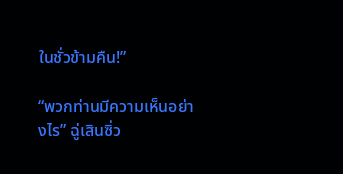ในชั่วข้ามคืน!”

“พวกท่านมีความเห็นอย่างไร” ฉู่เสินซิ่ว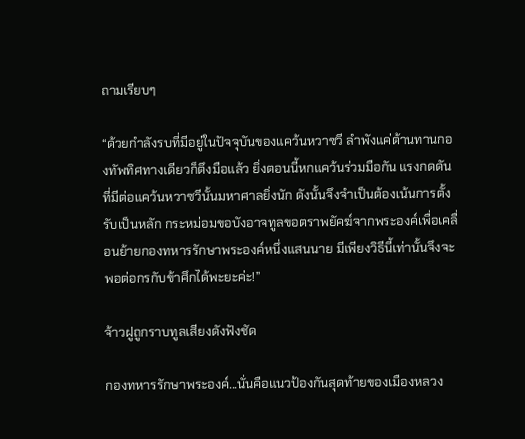ถามเรียบๆ

“ด้วยกำลังรบที่มีอยู่ในปัจจุบันของแคว้นหวาซวี ลำพังแค่ต้านทานกองทัพทิศทางเดียวก็ตึงมือแล้ว ยิ่งตอนนี้หกแคว้นร่วมมือกัน แรงกดดันที่มีต่อแคว้นหวาซวีนั้นมหาศาลยิ่งนัก ดังนั้นจึงจำเป็นต้องเน้นการตั้งรับเป็นหลัก กระหม่อมขอบังอาจทูลขอตราพยัคฆ์จากพระองค์เพื่อเคลื่อนย้ายกองทหารรักษาพระองค์หนึ่งแสนนาย มีเพียงวิธีนี้เท่านั้นจึงจะพอต่อกรกับข้าศึกได้พะยะค่ะ!”

จ้าวฝูถูกราบทูลเสียงดังฟังชัด

กองทหารรักษาพระองค์...นั่นคือแนวป้องกันสุดท้ายของเมืองหลวง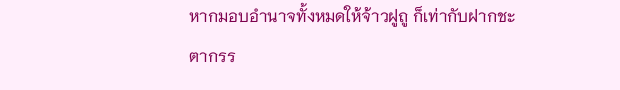หากมอบอำนาจทั้งหมดให้จ้าวฝูถู ก็เท่ากับฝากชะตากรร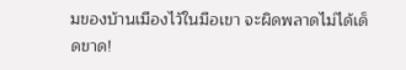มของบ้านเมืองไว้ในมือเขา จะผิดพลาดไม่ได้เด็ดขาด!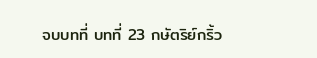จบบทที่ บทที่ 23 กษัตริย์กริ้ว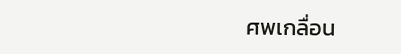ศพเกลื่อน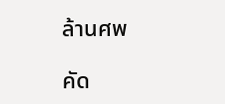ล้านศพ

คัด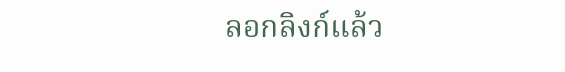ลอกลิงก์แล้ว